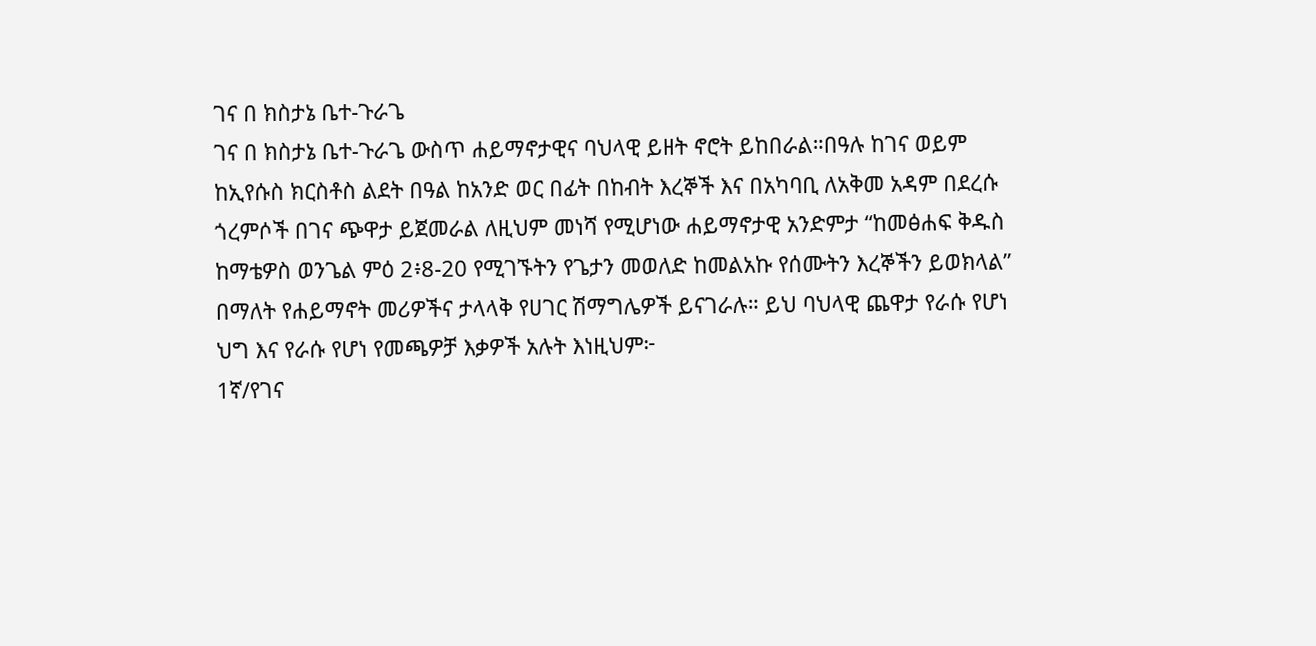ገና በ ክስታኔ ቤተ-ጉራጌ
ገና በ ክስታኔ ቤተ-ጉራጌ ውስጥ ሐይማኖታዊና ባህላዊ ይዘት ኖሮት ይከበራል።በዓሉ ከገና ወይም ከኢየሱስ ክርስቶስ ልደት በዓል ከአንድ ወር በፊት በከብት እረኞች እና በአካባቢ ለአቅመ አዳም በደረሱ ጎረምሶች በገና ጭዋታ ይጀመራል ለዚህም መነሻ የሚሆነው ሐይማኖታዊ አንድምታ “ከመፅሐፍ ቅዱስ ከማቴዎስ ወንጌል ምዕ 2፥8-20 የሚገኙትን የጌታን መወለድ ከመልአኩ የሰሙትን እረኞችን ይወክላል” በማለት የሐይማኖት መሪዎችና ታላላቅ የሀገር ሽማግሌዎች ይናገራሉ። ይህ ባህላዊ ጨዋታ የራሱ የሆነ ህግ እና የራሱ የሆነ የመጫዎቻ እቃዎች አሉት እነዚህም፦
1ኛ/የገና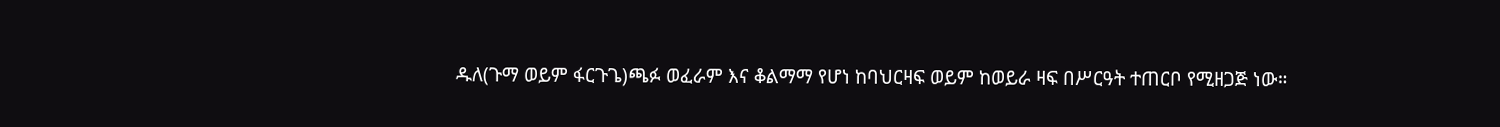ዱለ(ጉማ ወይም ፋርጉጌ)ጫፉ ወፈራም እና ቆልማማ የሆነ ከባህርዛፍ ወይም ከወይራ ዛፍ በሥርዓት ተጠርቦ የሚዘጋጅ ነው።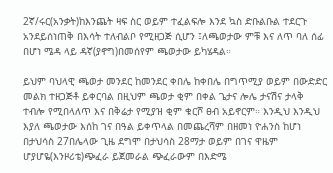2ኛ/ሩር(አንቃት)ከእንጨት ዛፍ ስር ወይም ተፈልፍሎ እንደ ኳስ ድቡልቡል ተደርጉ አንደይሰነጠቅ በእሳት ተለብልቦ የሚዘጋጅ ሲሆን ፤ለጫወታው ምቹ እና ለጥ ባለ ሰፊ በሆነ ሜዳ ላይ ዳኛ(ያኖግ)በመሰየም ጫወታው ይካሄዳል።

ይህም ባህላዊ ጫወታ መንደር ከመንደር ቀበሌ ከቀበሌ በግጥሚያ ወይም በውድድር መልክ ተዘጋጅቶ ይቀርባል በዚህም ጫወታ ቂም በቀል ጌታና ሎሌ ታናሽና ታላቅ ተብሎ የሚበላለጥ እና በቅሬታ የሚያዝ ቂም ቁርሾ ፀብ አይኖርም። እንዲህ እንዲህ እያለ ጫወታው እሰከ ገና በዓል ይቀጥላል በመጨረሻም በዘመነ ዮሐንስ ከሆነ በታህሳስ 27በሌላው ጊዜ ደግሞ በታህሳስ 28ማታ ወይም በገና ዋዜም ሆያሆዬ(እንዞሪቴ)ጭፈራ ይጀመራል ጭፈራውም በእድሜ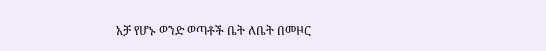አቻ የሆኑ ወንድ ወጣቶች ቤት ለቤት በመዞር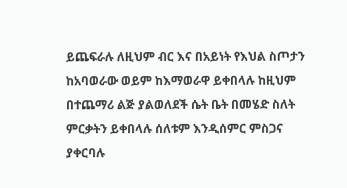ይጨፍራሉ ለዚህም ብር እና በአይነት የእህል ስጦታን ከአባወራው ወይም ከእማወራዋ ይቀበላሉ ከዚህም በተጨማሪ ልጅ ያልወለደች ሴት ቤት በመሄድ ስለት ምርቃትን ይቀበላሉ ሰለቱም እንዲሰምር ምስጋና ያቀርባሉ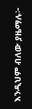እንዲህም ብለው ያዜማሉ፦